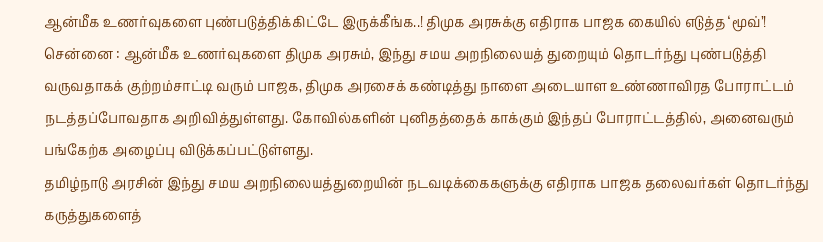ஆன்மீக உணர்வுகளை புண்படுத்திக்கிட்டே இருக்கீங்க..! திமுக அரசுக்கு எதிராக பாஜக கையில் எடுத்த ‘மூவ்’!
சென்னை : ஆன்மீக உணர்வுகளை திமுக அரசும், இந்து சமய அறநிலையத் துறையும் தொடர்ந்து புண்படுத்தி வருவதாகக் குற்றம்சாட்டி வரும் பாஜக, திமுக அரசைக் கண்டித்து நாளை அடையாள உண்ணாவிரத போராட்டம் நடத்தப்போவதாக அறிவித்துள்ளது. கோவில்களின் புனிதத்தைக் காக்கும் இந்தப் போராட்டத்தில், அனைவரும் பங்கேற்க அழைப்பு விடுக்கப்பட்டுள்ளது.
தமிழ்நாடு அரசின் இந்து சமய அறநிலையத்துறையின் நடவடிக்கைகளுக்கு எதிராக பாஜக தலைவர்கள் தொடர்ந்து கருத்துகளைத்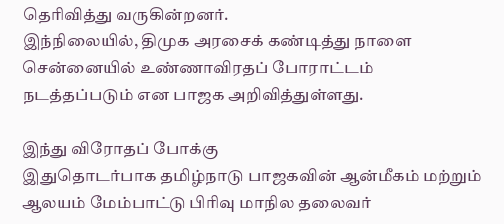தெரிவித்து வருகின்றனர்.
இந்நிலையில், திமுக அரசைக் கண்டித்து நாளை சென்னையில் உண்ணாவிரதப் போராட்டம் நடத்தப்படும் என பாஜக அறிவித்துள்ளது.

இந்து விரோதப் போக்கு
இதுதொடர்பாக தமிழ்நாடு பாஜகவின் ஆன்மீகம் மற்றும் ஆலயம் மேம்பாட்டு பிரிவு மாநில தலைவர்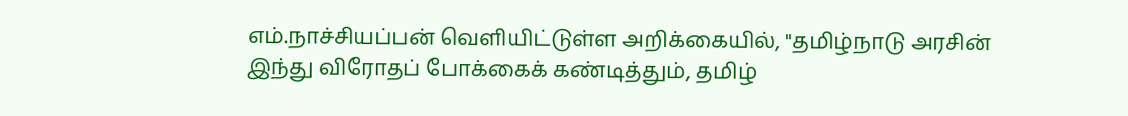எம்.நாச்சியப்பன் வெளியிட்டுள்ள அறிக்கையில், "தமிழ்நாடு அரசின் இந்து விரோதப் போக்கைக் கண்டித்தும், தமிழ்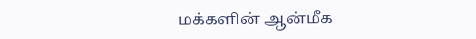மக்களின் ஆன்மீக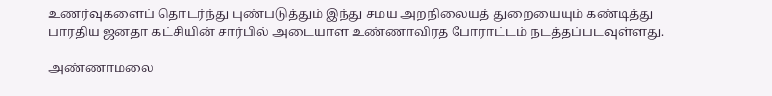உணர்வுகளைப் தொடர்ந்து புண்படுத்தும் இந்து சமய அறநிலையத் துறையையும் கண்டித்து பாரதிய ஜனதா கட்சியின் சார்பில் அடையாள உண்ணாவிரத போராட்டம் நடத்தப்படவுள்ளது.

அண்ணாமலை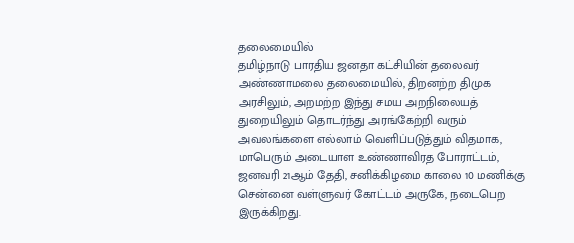தலைமையில்
தமிழ்நாடு பாரதிய ஜனதா கட்சியின் தலைவர் அண்ணாமலை தலைமையில், திறனற்ற திமுக அரசிலும், அறமற்ற இந்து சமய அறநிலையத் துறையிலும் தொடர்ந்து அரங்கேற்றி வரும் அவலங்களை எல்லாம் வெளிப்படுத்தும் விதமாக, மாபெரும் அடையாள உண்ணாவிரத போராட்டம், ஜனவரி 21ஆம் தேதி, சனிக்கிழமை காலை 10 மணிக்கு சென்னை வள்ளுவர் கோட்டம் அருகே, நடைபெற இருக்கிறது.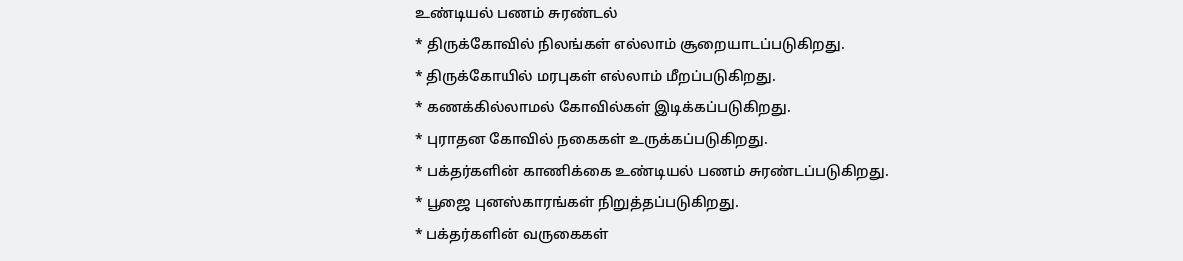உண்டியல் பணம் சுரண்டல்
* திருக்கோவில் நிலங்கள் எல்லாம் சூறையாடப்படுகிறது.
* திருக்கோயில் மரபுகள் எல்லாம் மீறப்படுகிறது.
* கணக்கில்லாமல் கோவில்கள் இடிக்கப்படுகிறது.
* புராதன கோவில் நகைகள் உருக்கப்படுகிறது.
* பக்தர்களின் காணிக்கை உண்டியல் பணம் சுரண்டப்படுகிறது.
* பூஜை புனஸ்காரங்கள் நிறுத்தப்படுகிறது.
* பக்தர்களின் வருகைகள்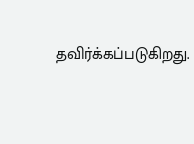தவிர்க்கப்படுகிறது.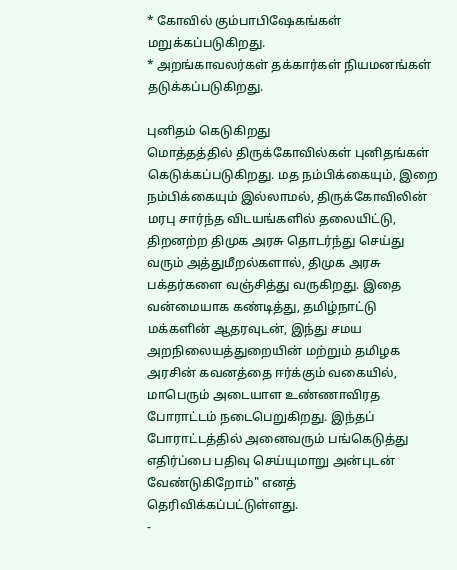* கோவில் கும்பாபிஷேகங்கள் மறுக்கப்படுகிறது.
* அறங்காவலர்கள் தக்கார்கள் நியமனங்கள் தடுக்கப்படுகிறது.

புனிதம் கெடுகிறது
மொத்தத்தில் திருக்கோவில்கள் புனிதங்கள் கெடுக்கப்படுகிறது. மத நம்பிக்கையும், இறை நம்பிக்கையும் இல்லாமல், திருக்கோவிலின் மரபு சார்ந்த விடயங்களில் தலையிட்டு, திறனற்ற திமுக அரசு தொடர்ந்து செய்து வரும் அத்துமீறல்களால், திமுக அரசு பக்தர்களை வஞ்சித்து வருகிறது. இதை வன்மையாக கண்டித்து, தமிழ்நாட்டு மக்களின் ஆதரவுடன், இந்து சமய அறநிலையத்துறையின் மற்றும் தமிழக அரசின் கவனத்தை ஈர்க்கும் வகையில், மாபெரும் அடையாள உண்ணாவிரத போராட்டம் நடைபெறுகிறது. இந்தப் போராட்டத்தில் அனைவரும் பங்கெடுத்து எதிர்ப்பை பதிவு செய்யுமாறு அன்புடன் வேண்டுகிறோம்" எனத் தெரிவிக்கப்பட்டுள்ளது.
-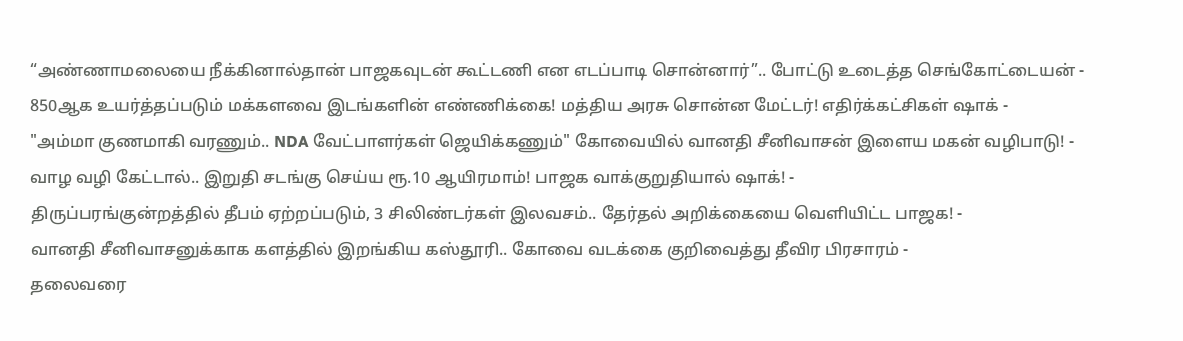“அண்ணாமலையை நீக்கினால்தான் பாஜகவுடன் கூட்டணி என எடப்பாடி சொன்னார்”.. போட்டு உடைத்த செங்கோட்டையன் -
850ஆக உயர்த்தப்படும் மக்களவை இடங்களின் எண்ணிக்கை! மத்திய அரசு சொன்ன மேட்டர்! எதிர்க்கட்சிகள் ஷாக் -
"அம்மா குணமாகி வரணும்.. NDA வேட்பாளர்கள் ஜெயிக்கணும்" கோவையில் வானதி சீனிவாசன் இளைய மகன் வழிபாடு! -
வாழ வழி கேட்டால்.. இறுதி சடங்கு செய்ய ரூ.10 ஆயிரமாம்! பாஜக வாக்குறுதியால் ஷாக்! -
திருப்பரங்குன்றத்தில் தீபம் ஏற்றப்படும், 3 சிலிண்டர்கள் இலவசம்.. தேர்தல் அறிக்கையை வெளியிட்ட பாஜக! -
வானதி சீனிவாசனுக்காக களத்தில் இறங்கிய கஸ்தூரி.. கோவை வடக்கை குறிவைத்து தீவிர பிரசாரம் -
தலைவரை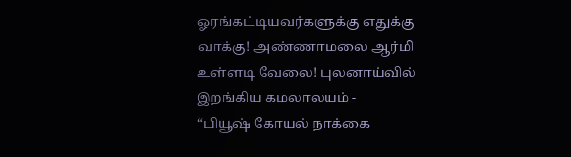ஓரங்கட்டியவர்களுக்கு எதுக்கு வாக்கு! அண்ணாமலை ஆர்மி உள்ளடி வேலை! புலனாய்வில் இறங்கிய கமலாலயம் -
“பியூஷ் கோயல் நாக்கை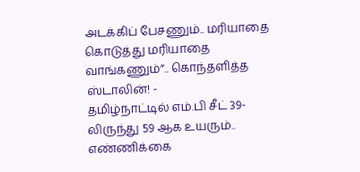அடக்கிப் பேசணும்.. மரியாதை கொடுத்து மரியாதை வாங்கணும்”.. கொந்தளித்த ஸ்டாலின்! -
தமிழ்நாட்டில் எம்.பி சீட் 39-லிருந்து 59 ஆக உயரும்.. எண்ணிக்கை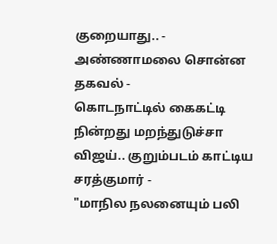குறையாது.. - அண்ணாமலை சொன்ன தகவல் -
கொடநாட்டில் கைகட்டி நின்றது மறந்துடுச்சா விஜய்.. குறும்படம் காட்டிய சரத்குமார் -
"மாநில நலனையும் பலி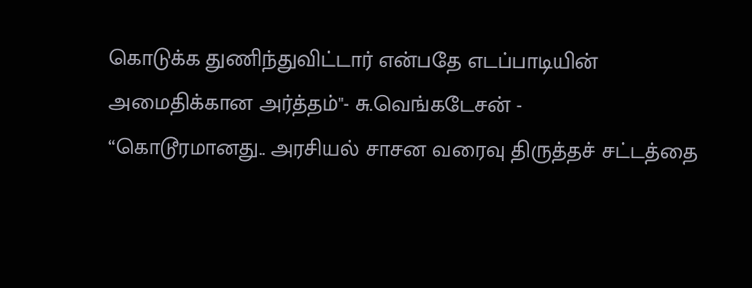கொடுக்க துணிந்துவிட்டார் என்பதே எடப்பாடியின் அமைதிக்கான அர்த்தம்"- சு.வெங்கடேசன் -
“கொடூரமானது.. அரசியல் சாசன வரைவு திருத்தச் சட்டத்தை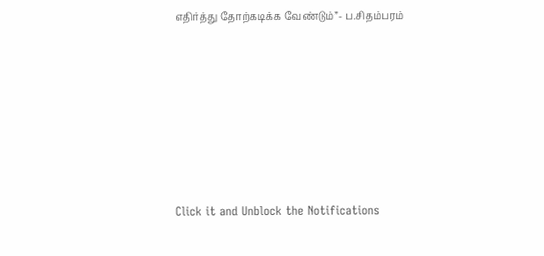எதிர்த்து தோற்கடிக்க வேண்டும்”- ப.சிதம்பரம்












Click it and Unblock the Notifications